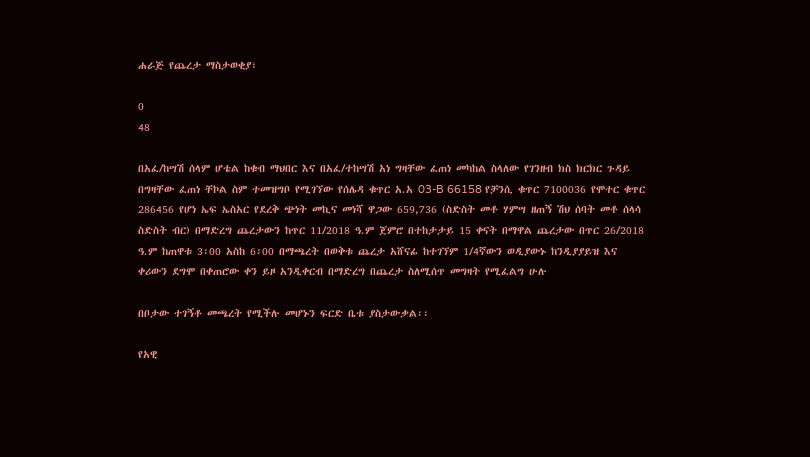ሐራጅ የጨረታ ማስታወቂያ፣

0
48

በአፈ/ከሣሽ ሰላም ሆቴል ከቁብ ማህበር እና በአፈ/ተከሣሽ አነ ግዛቸው ፈጠነ መካከል ስላለው የገንዘብ ክስ ክርክር ጉዳይ በግዛቸው ፈጠነ ቸኮል ስም ተመዝግቦ የሚገኘው የሰሌዳ ቁጥር አ.አ 03-B 66158 የቻንሲ ቁጥር 7100036 የሞተር ቁጥር 286456 የሆነ ኤፍ ኤስአር የደረቅ ጭነት መኪና መነሻ ዋጋው 659,736 (ስድስት መቶ ሃምሣ ዘጠኝ ሽህ ሰባት መቶ ሰላሳ ስድስት ብር) በማድረግ ጨረታውን ከጥር 11/2018 ዓ.ም ጀምሮ በተከታታይ 15 ቀናት በማዋል ጨረታው በጥር 26/2018 ዓ.ም ከጠዋቱ 3፡00 አስከ 6፡00 በማጫረት በወቅቱ ጨረታ አሸናፊ ከተገኘም 1/4ኛውን ወዲያውኑ ከንዲያያይዝ እና ቀሪውን ደግሞ በቀጠሮው ቀን ይዞ አንዲቀርብ በማድረግ በጨረታ ስለሚሰጥ መግዛት የሚፈልግ ሁሉ

በቦታው ተገኝቶ መጫረት የሚችሉ መሆኑን ፍርድ ቤቱ ያስታውቃል፡፡

የአዊ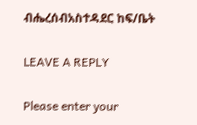ብሔረሰብአስተዳደር ከፍ/ቤት

LEAVE A REPLY

Please enter your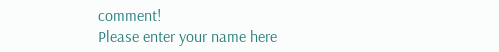comment!
Please enter your name here